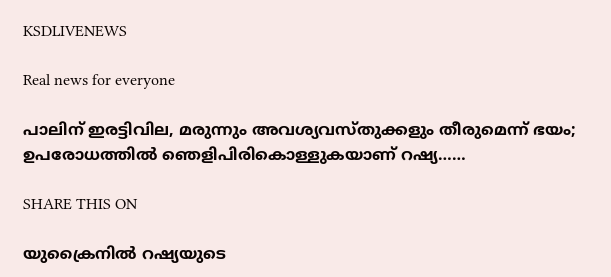KSDLIVENEWS

Real news for everyone

പാലിന് ഇരട്ടിവില, മരുന്നും അവശ്യവസ്തുക്കളും തീരുമെന്ന് ഭയം; ഉപരോധത്തില്‍ ഞെളിപിരികൊള്ളുകയാണ് റഷ്യ……

SHARE THIS ON

യുക്രൈനില്‍ റഷ്യയുടെ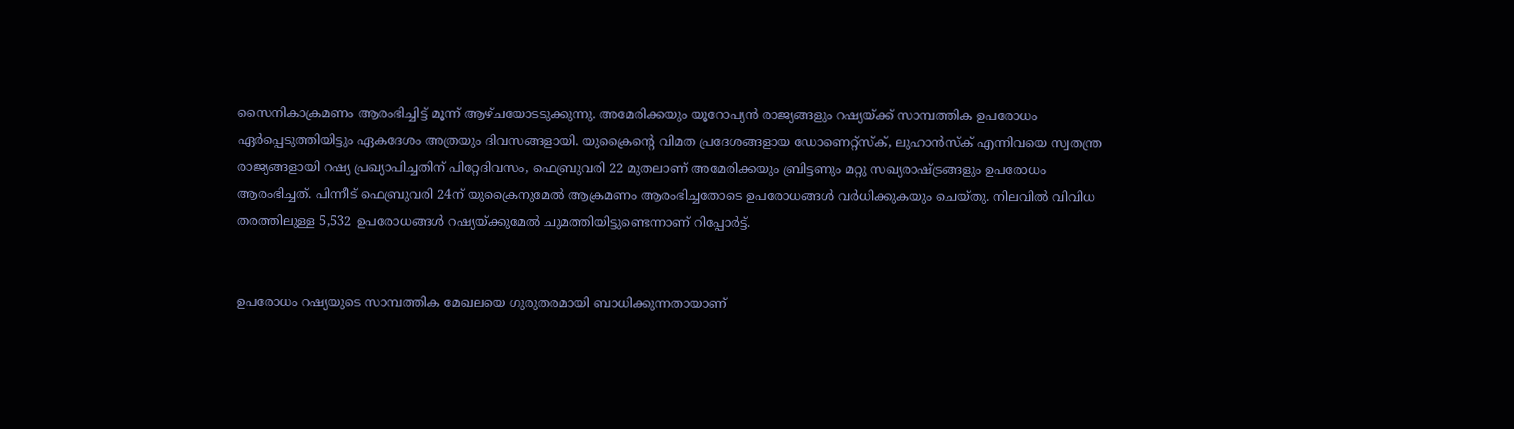സൈനികാക്രമണം ആരംഭിച്ചിട്ട് മൂന്ന് ആഴ്ചയോടടുക്കുന്നു. അമേരിക്കയും യൂറോപ്യന്‍ രാജ്യങ്ങളും റഷ്യയ്ക്ക് സാമ്പത്തിക ഉപരോധം ഏര്‍പ്പെടുത്തിയിട്ടും ഏകദേശം അത്രയും ദിവസങ്ങളായി. യുക്രൈന്റെ വിമത പ്രദേശങ്ങളായ ഡോണെറ്റ്‌സ്‌ക്, ലുഹാന്‍സ്‌ക് എന്നിവയെ സ്വതന്ത്ര രാജ്യങ്ങളായി റഷ്യ പ്രഖ്യാപിച്ചതിന് പിറ്റേദിവസം, ഫെബ്രുവരി 22 മുതലാണ് അമേരിക്കയും ബ്രിട്ടണും മറ്റു സഖ്യരാഷ്ട്രങ്ങളും ഉപരോധം ആരംഭിച്ചത്. പിന്നീട് ഫെബ്രുവരി 24ന് യുക്രൈനുമേല്‍ ആക്രമണം ആരംഭിച്ചതോടെ ഉപരോധങ്ങള്‍ വര്‍ധിക്കുകയും ചെയ്തു. നിലവില്‍ വിവിധ തരത്തിലുള്ള 5,532 ഉപരോധങ്ങള്‍ റഷ്യയ്ക്കുമേല്‍ ചുമത്തിയിട്ടുണ്ടെന്നാണ് റിപ്പോര്‍ട്ട്.


ഉപരോധം റഷ്യയുടെ സാമ്പത്തിക മേഖലയെ ഗുരുതരമായി ബാധിക്കുന്നതായാണ്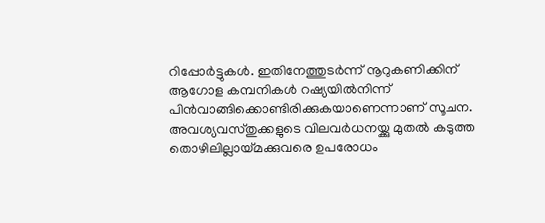റിപ്പോര്‍ട്ടുകള്‍. ഇതിനേത്തുടര്‍ന്ന് നൂറുകണിക്കിന് ആഗോള കമ്പനികള്‍ റഷ്യയില്‍നിന്ന് പിന്‍വാങ്ങിക്കൊണ്ടിരിക്കുകയാണെന്നാണ് സൂചന. അവശ്യവസ്തുക്കളുടെ വിലവര്‍ധനയ്ക്കു മുതല്‍ കടുത്ത തൊഴിലില്ലായ്മക്കുവരെ ഉപരോധം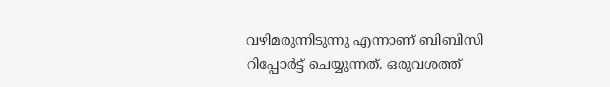വഴിമരുന്നിടുന്നു എന്നാണ് ബിബിസി റിപ്പോര്‍ട്ട് ചെയ്യുന്നത്. ഒരുവശത്ത്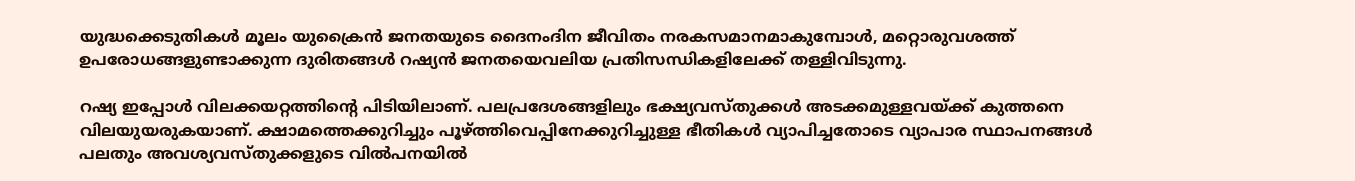യുദ്ധക്കെടുതികള്‍ മൂലം യുക്രൈന്‍ ജനതയുടെ ദൈനംദിന ജീവിതം നരകസമാനമാകുമ്പോള്‍, മറ്റൊരുവശത്ത് ഉപരോധങ്ങളുണ്ടാക്കുന്ന ദുരിതങ്ങള്‍ റഷ്യന്‍ ജനതയെവലിയ പ്രതിസന്ധികളിലേക്ക് തള്ളിവിടുന്നു.

റഷ്യ ഇപ്പോള്‍ വിലക്കയറ്റത്തിന്റെ പിടിയിലാണ്. പലപ്രദേശങ്ങളിലും ഭക്ഷ്യവസ്തുക്കള്‍ അടക്കമുള്ളവയ്ക്ക് കുത്തനെ വിലയുയരുകയാണ്. ക്ഷാമത്തെക്കുറിച്ചും പൂഴ്ത്തിവെപ്പിനേക്കുറിച്ചുള്ള ഭീതികള്‍ വ്യാപിച്ചതോടെ വ്യാപാര സ്ഥാപനങ്ങള്‍ പലതും അവശ്യവസ്തുക്കളുടെ വില്‍പനയില്‍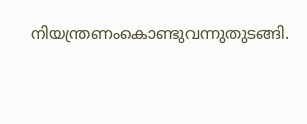നിയന്ത്രണംകൊണ്ടുവന്നുതുടങ്ങി.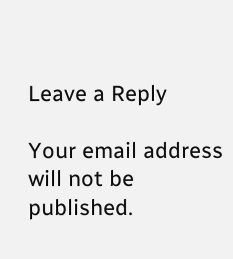Leave a Reply

Your email address will not be published.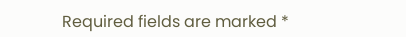Required fields are marked *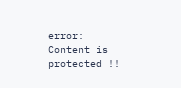error: Content is protected !!